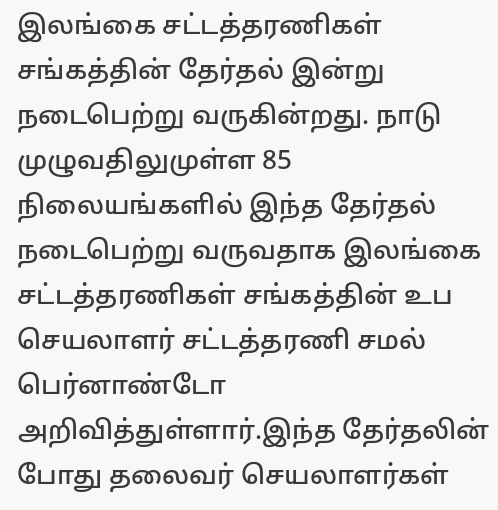இலங்கை சட்டத்தரணிகள் சங்கத்தின் தேர்தல் இன்று நடைபெற்று வருகின்றது. நாடு முழுவதிலுமுள்ள 85 நிலையங்களில் இந்த தேர்தல் நடைபெற்று வருவதாக இலங்கை சட்டத்தரணிகள் சங்கத்தின் உப செயலாளர் சட்டத்தரணி சமல் பெர்னாண்டோ அறிவித்துள்ளார்.இந்த தேர்தலின் போது தலைவர் செயலாளர்கள்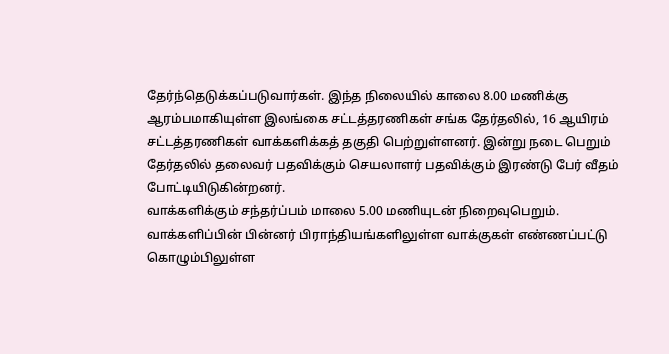தேர்ந்தெடுக்கப்படுவார்கள். இந்த நிலையில் காலை 8.00 மணிக்கு ஆரம்பமாகியுள்ள இலங்கை சட்டத்தரணிகள் சங்க தேர்தலில், 16 ஆயிரம் சட்டத்தரணிகள் வாக்களிக்கத் தகுதி பெற்றுள்ளனர். இன்று நடை பெறும் தேர்தலில் தலைவர் பதவிக்கும் செயலாளர் பதவிக்கும் இரண்டு பேர் வீதம் போட்டியிடுகின்றனர்.
வாக்களிக்கும் சந்தர்ப்பம் மாலை 5.00 மணியுடன் நிறைவுபெறும்.
வாக்களிப்பின் பின்னர் பிராந்தியங்களிலுள்ள வாக்குகள் எண்ணப்பட்டு கொழும்பிலுள்ள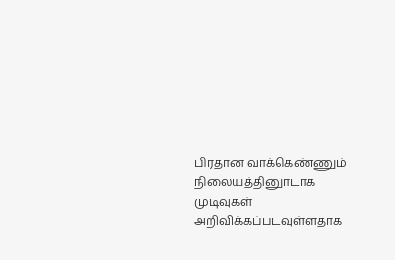பிரதான வாக்கெண்ணும் நிலையத்தினுாடாக முடிவுகள் அறிவிக்கப்படவுள்ளதாக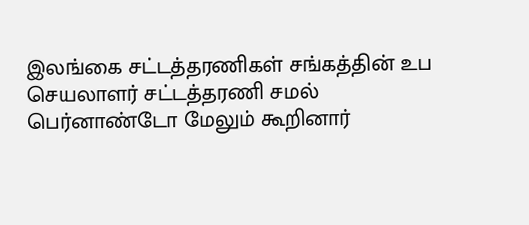இலங்கை சட்டத்தரணிகள் சங்கத்தின் உப செயலாளர் சட்டத்தரணி சமல் பெர்னாண்டோ மேலும் கூறினார்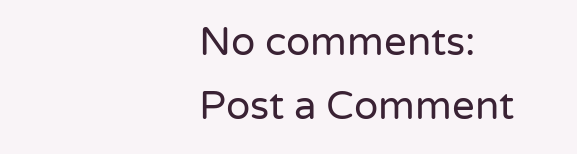No comments:
Post a Comment